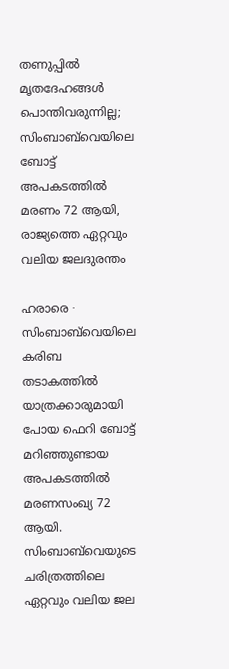തണുപ്പിൽ മൃതദേഹങ്ങൾ പൊന്തിവരുന്നില്ല; സിംബാബ്‌വെയിലെ ബോട്ട് അപകടത്തിൽ മരണം 72 ആയി, രാജ്യത്തെ ഏറ്റവും വലിയ ജലദുരന്തം

ഹരാരെ ∙ സിംബാബ്‌വെയിലെ കരിബ തടാകത്തിൽ യാത്രക്കാരുമായി പോയ ഫെറി ബോട്ട് മറിഞ്ഞുണ്ടായ അപകടത്തിൽ മരണസംഖ്യ 72 ആയി. സിംബാബ്‌വെയുടെ ചരിത്രത്തിലെ ഏറ്റവും വലിയ ജല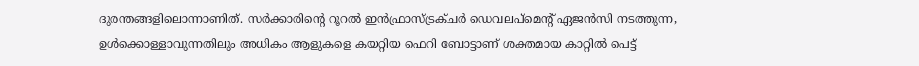ദുരന്തങ്ങളിലൊന്നാണിത്. സർക്കാരിന്റെ റൂറൽ ഇൻഫ്രാസ്ട്രക്ചർ ഡെവലപ്‌മെന്റ് ഏജൻസി നടത്തുന്ന, ഉൾക്കൊള്ളാവുന്നതിലും അധികം ആളുകളെ കയറ്റിയ ഫെറി ബോട്ടാണ് ശക്തമായ കാറ്റിൽ പെട്ട്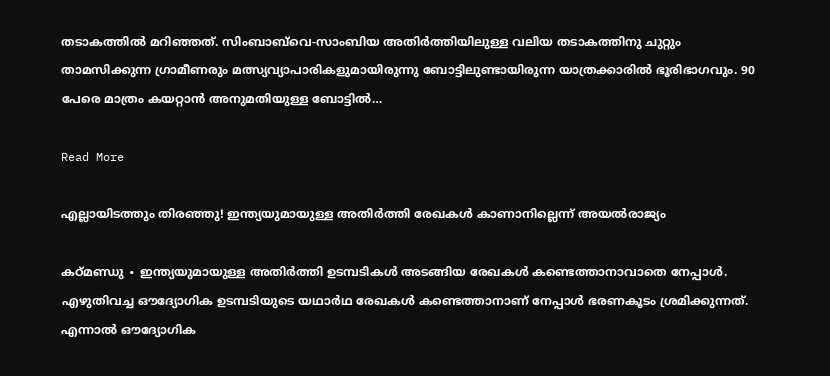തടാകത്തിൽ മറിഞ്ഞത്. സിംബാബ്‌വെ-സാംബിയ അതിർത്തിയിലുള്ള വലിയ തടാകത്തിനു ചുറ്റും താമസിക്കുന്ന ഗ്രാമീണരും മത്സ്യവ്യാപാരികളുമായിരുന്നു ബോട്ടിലുണ്ടായിരുന്ന യാത്രക്കാരിൽ ഭൂരിഭാഗവും. 90 പേരെ മാത്രം കയറ്റാൻ അനുമതിയുള്ള ബോട്ടിൽ…

Read More

എല്ലായിടത്തും തിരഞ്ഞു! ഇന്ത്യയുമായുള്ള അതിർത്തി രേഖകൾ കാണാനില്ലെന്ന് അയൽരാജ്യം

കഠ്മണ്ഡു ∙ ഇന്ത്യയുമായുള്ള അതിർത്തി ഉടമ്പടികൾ അടങ്ങിയ രേഖകൾ കണ്ടെത്താനാവാതെ നേപ്പാൾ. എഴുതിവച്ച ഔദ്യോഗിക ഉടമ്പടിയുടെ യഥാർഥ രേഖകൾ കണ്ടെത്താനാണ് നേപ്പാൾ ഭരണകൂടം ശ്രമിക്കുന്നത്. എന്നാൽ ഔദ്യോഗിക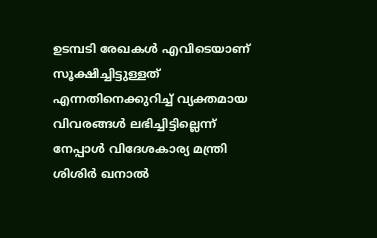ഉടമ്പടി രേഖകൾ എവിടെയാണ് സൂക്ഷിച്ചിട്ടുള്ളത് എന്നതിനെക്കുറിച്ച് വ്യക്തമായ വിവരങ്ങൾ ലഭിച്ചിട്ടില്ലെന്ന് നേപ്പാൾ വിദേശകാര്യ മന്ത്രി ശിശിർ ഖനാൽ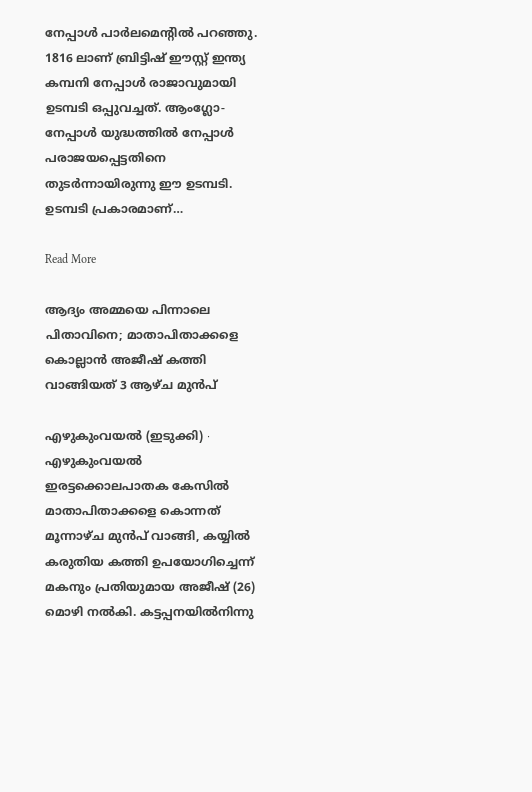നേപ്പാൾ പാർലമെന്റിൽ പറഞ്ഞു. 1816 ലാണ് ബ്രിട്ടിഷ് ഈസ്റ്റ് ഇന്ത്യ കമ്പനി നേപ്പാൾ രാജാവുമായി ഉടമ്പടി ഒപ്പുവച്ചത്. ആംഗ്ലോ-നേപ്പാൾ യുദ്ധത്തിൽ നേപ്പാൾ പരാജയപ്പെട്ടതിനെ തുടർന്നായിരുന്നു ഈ ഉടമ്പടി. ഉടമ്പടി പ്രകാരമാണ്…

Read More

ആദ്യം അമ്മയെ പിന്നാലെ പിതാവിനെ; മാതാപിതാക്കളെ കൊല്ലാൻ അജീഷ് കത്തി വാങ്ങിയത് 3 ആഴ്ച മുൻപ്

എഴുകുംവയൽ (ഇടുക്കി) ∙ എഴുകുംവയൽ ഇരട്ടക്കൊലപാതക കേസിൽ മാതാപിതാക്കളെ കൊന്നത് മൂന്നാഴ്ച മുൻപ് വാങ്ങി, കയ്യിൽ കരുതിയ കത്തി ഉപയോഗിച്ചെന്ന് മകനും പ്രതിയുമായ അജീഷ് (26) മൊഴി നൽകി. കട്ടപ്പനയിൽനിന്നു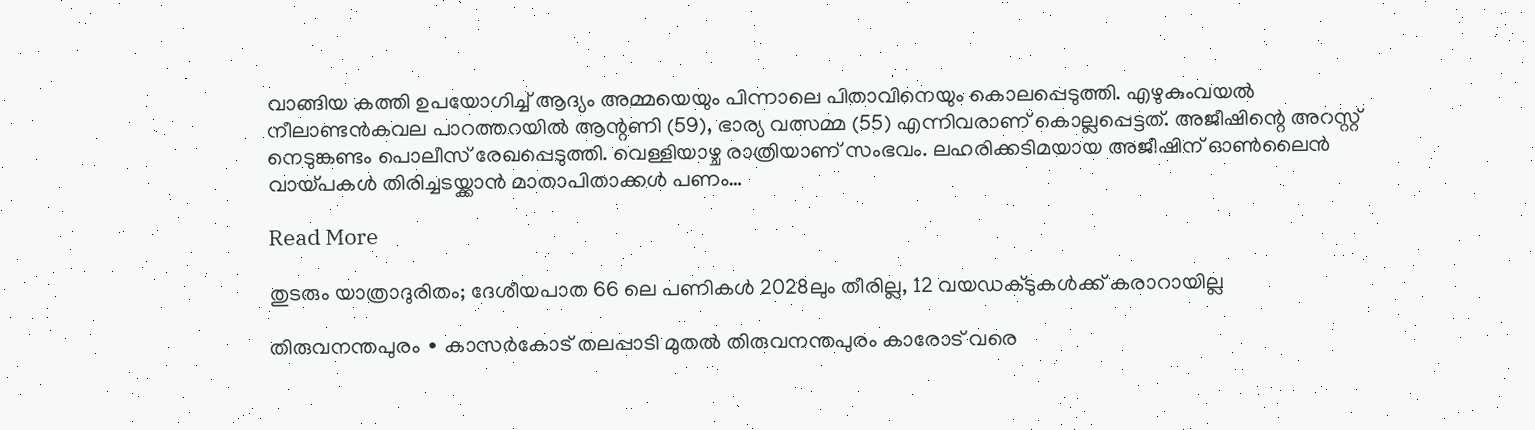വാങ്ങിയ കത്തി ഉപയോഗിച്ച് ആദ്യം അമ്മയെയും പിന്നാലെ പിതാവിനെയും കൊലപ്പെടുത്തി. എഴുകുംവയൽ നീലാണ്ടൻകവല പാറത്തറയിൽ ആന്റണി (59), ഭാര്യ വത്സമ്മ (55) എന്നിവരാണ് കൊല്ലപ്പെട്ടത്. അജീഷിന്റെ അറസ്റ്റ് നെടുങ്കണ്ടം പൊലീസ് രേഖപ്പെടുത്തി. വെള്ളിയാഴ്ച രാത്രിയാണ് സംഭവം. ലഹരിക്കടിമയായ അജീഷിന് ഓൺലൈൻ വായ്പകൾ തിരിച്ചടയ്ക്കാൻ മാതാപിതാക്കൾ പണം…

Read More

തുടരും യാത്രാദുരിതം; ദേശീയപാത 66 ലെ പണികൾ 2028ലും തീരില്ല, 12 വയഡക്ടുകൾക്ക് കരാറായില്ല

തിരുവനന്തപുരം ∙ കാസർകോട് തലപ്പാടി മുതൽ തിരുവനന്തപുരം കാരോട് വരെ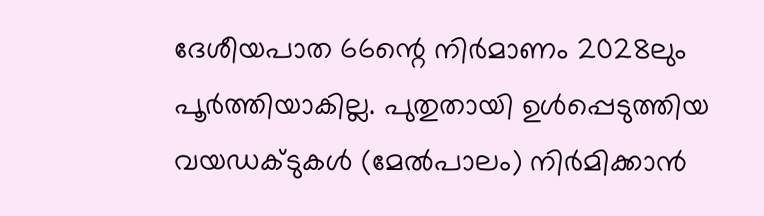ദേശീയപാത 66ന്റെ നിർമാണം 2028ലും പൂർത്തിയാകില്ല. പുതുതായി ഉൾപ്പെടുത്തിയ വയഡക്ടുകൾ (മേൽപാലം) നിർമിക്കാൻ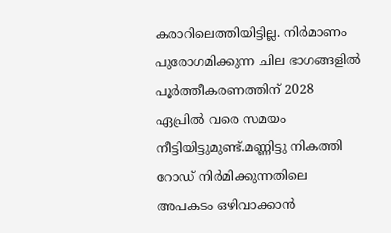കരാറിലെത്തിയിട്ടില്ല. നിർമാണം പുരോഗമിക്കുന്ന ചില ഭാഗങ്ങളിൽ പൂർത്തീകരണത്തിന് 2028 ഏപ്രിൽ വരെ സമയം നീട്ടിയിട്ടുമുണ്ട്.മണ്ണിട്ടു നികത്തി റോഡ് നിർമിക്കുന്നതിലെ അപകടം ഒഴിവാക്കാൻ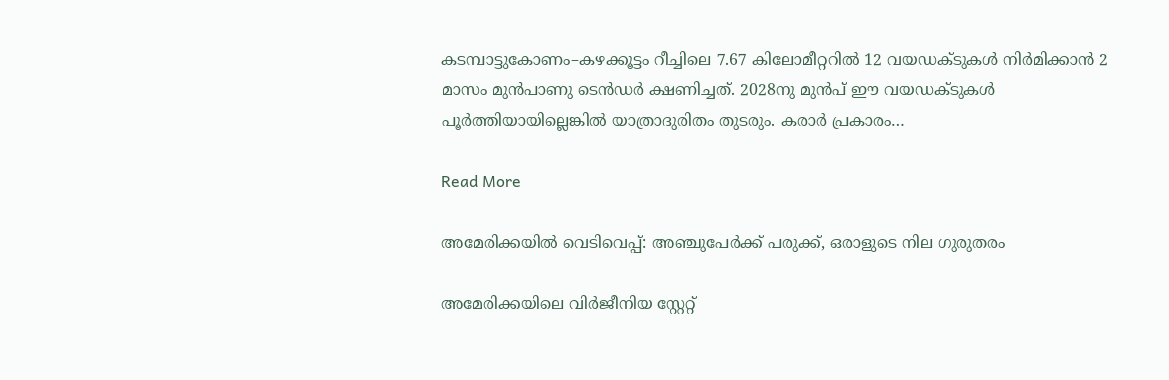കടമ്പാട്ടുകോണം–കഴക്കൂട്ടം റീച്ചിലെ 7.67 കിലോമീറ്ററിൽ 12 വയഡക്ടുകൾ നിർമിക്കാൻ 2 മാസം മുൻപാണു ടെൻഡർ ക്ഷണിച്ചത്. 2028നു മുൻപ് ഈ വയഡക്ടുകൾ പൂർത്തിയായില്ലെങ്കിൽ യാത്രാദുരിതം തുടരും. കരാർ പ്രകാരം…

Read More

അമേരിക്കയിൽ വെടിവെപ്പ്: അഞ്ചുപേർക്ക് പരുക്ക്, ഒരാളുടെ നില ഗുരുതരം

അമേരിക്കയിലെ വിർജീനിയ സ്റ്റേറ്റ്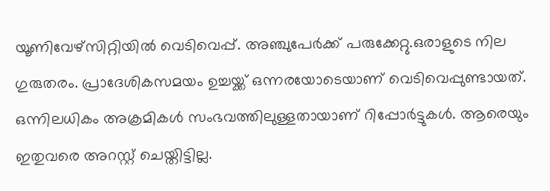യൂണിവേഴ്‌സിറ്റിയിൽ വെടിവെപ്പ്. അഞ്ചുപേർക്ക് പരുക്കേറ്റു.ഒരാളുടെ നില ഗുരുതരം. പ്രാദേശികസമയം ഉച്ചയ്ക്ക് ഒന്നരയോടെയാണ് വെടിവെപ്പുണ്ടായത്. ഒന്നിലധികം അക്രമികൾ സംഭവത്തിലുള്ളതായാണ് റിപ്പോർട്ടുകൾ. ആരെയും ഇതുവരെ അറസ്റ്റ് ചെയ്തിട്ടില്ല.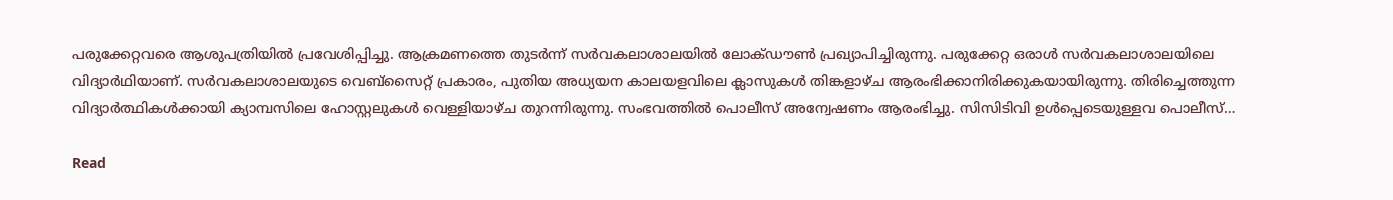പരുക്കേറ്റവരെ ആശുപത്രിയിൽ പ്രവേശിപ്പിച്ചു. ആക്രമണത്തെ തുടർന്ന് സർവകലാശാലയിൽ ലോക്ഡൗൺ പ്രഖ്യാപിച്ചിരുന്നു. പരുക്കേറ്റ ഒരാൾ സർവകലാശാലയിലെ വിദ്യാർഥിയാണ്. സർവകലാശാലയുടെ വെബ്‌സൈറ്റ് പ്രകാരം, പുതിയ അധ്യയന കാലയളവിലെ ക്ലാസുകൾ തിങ്കളാഴ്ച ആരംഭിക്കാനിരിക്കുകയായിരുന്നു. തിരിച്ചെത്തുന്ന വിദ്യാർത്ഥികൾക്കായി ക്യാമ്പസിലെ ഹോസ്റ്റലുകൾ വെള്ളിയാഴ്ച തുറന്നിരുന്നു. സംഭവത്തിൽ പൊലീസ് അന്വേഷണം ആരംഭിച്ചു. സിസിടിവി ഉൾപ്പെടെയുള്ളവ പൊലീസ്…

Read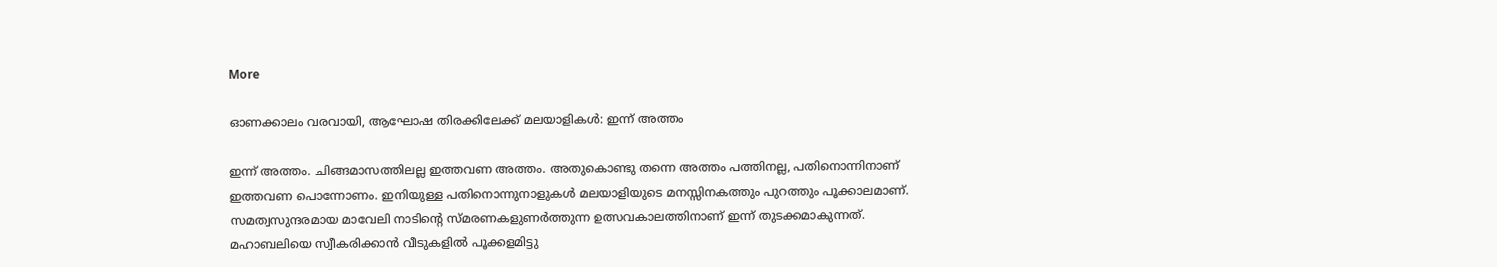More

ഓണക്കാലം വരവായി, ആഘോഷ തിരക്കിലേക്ക് മലയാളികൾ: ഇന്ന് അത്തം

ഇന്ന് അത്തം. ചിങ്ങമാസത്തിലല്ല ഇത്തവണ അത്തം. അതുകൊണ്ടു തന്നെ അത്തം പത്തിനല്ല, പതിനൊന്നിനാണ് ഇത്തവണ പൊന്നോണം. ഇനിയുള്ള പതിനൊന്നുനാളുകൾ മലയാളിയുടെ മനസ്സിനകത്തും പുറത്തും പൂക്കാലമാണ്. സമത്വസുന്ദരമായ മാവേലി നാടിന്റെ സ്മരണകളുണർത്തുന്ന ഉത്സവകാലത്തിനാണ് ഇന്ന് തുടക്കമാകുന്നത്. മഹാബലിയെ സ്വീകരിക്കാൻ വീടുകളിൽ പൂക്കളമിട്ടു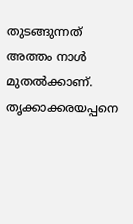തുടങ്ങുന്നത് അത്തം നാൾ മുതൽക്കാണ്. തൃക്കാക്കരയപ്പനെ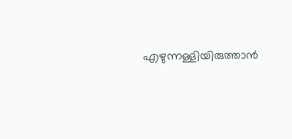എഴുന്നള്ളിയിരുത്താൻ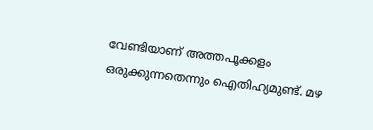വേണ്ടിയാണ് അത്തപൂക്കളം ഒരുക്കുന്നതെന്നും ഐതിഹ്യമുണ്ട്. മഴ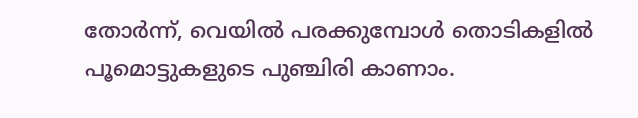തോർന്ന്, വെയിൽ പരക്കുമ്പോൾ തൊടികളിൽ പൂമൊട്ടുകളുടെ പുഞ്ചിരി കാണാം.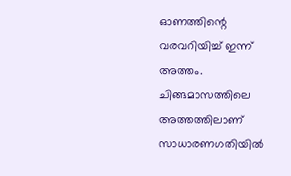ഓണത്തിന്റെ വരവറിയിച്ച് ഇന്ന് അത്തം. ചിങ്ങമാസത്തിലെ അത്തത്തിലാണ് സാധാരണഗതിയിൽ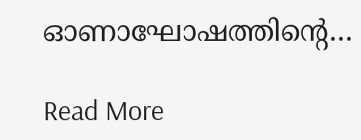ഓണാഘോഷത്തിന്റെ…

Read More